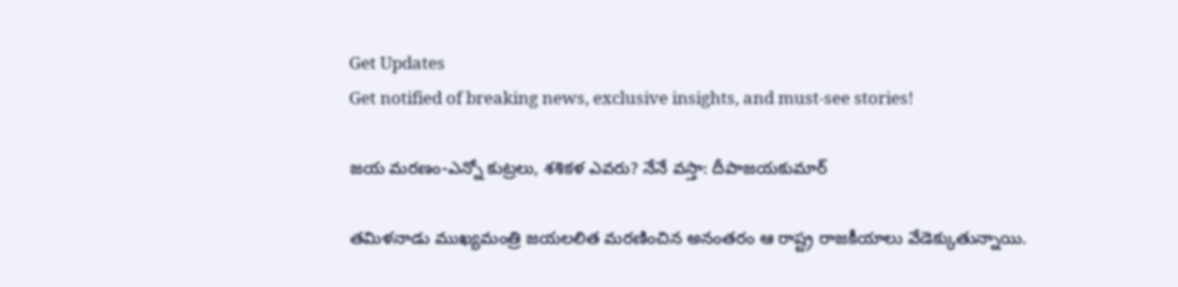Get Updates
Get notified of breaking news, exclusive insights, and must-see stories!

జయ మరణం-ఎన్నో కుట్రలు, శశికళ ఎవరు? నేనే వస్తా: దీపాజయకుమార్

తమిళనాడు ముఖ్యమంత్రి జయలలిత మరణించిన అనంతరం ఆ రాష్ట్ర రాజకీయాలు వేడెక్కుతున్నాయి.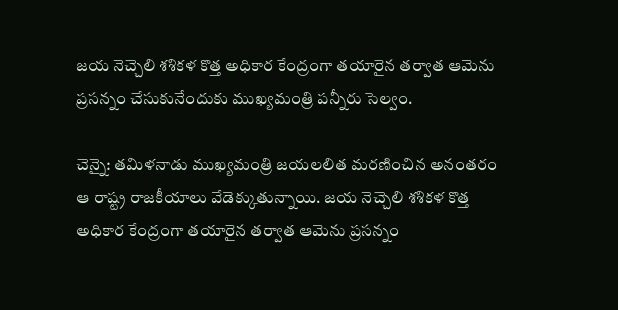జయ నెచ్చెలి శశికళ కొత్త అధికార కేంద్రంగా తయారైన తర్వాత ఆమెను ప్రసన్నం చేసుకునేందుకు ముఖ్యమంత్రి పన్నీరు సెల్వం.

చెన్నై: తమిళనాడు ముఖ్యమంత్రి జయలలిత మరణించిన అనంతరం ఆ రాష్ట్ర రాజకీయాలు వేడెక్కుతున్నాయి. జయ నెచ్చెలి శశికళ కొత్త అధికార కేంద్రంగా తయారైన తర్వాత ఆమెను ప్రసన్నం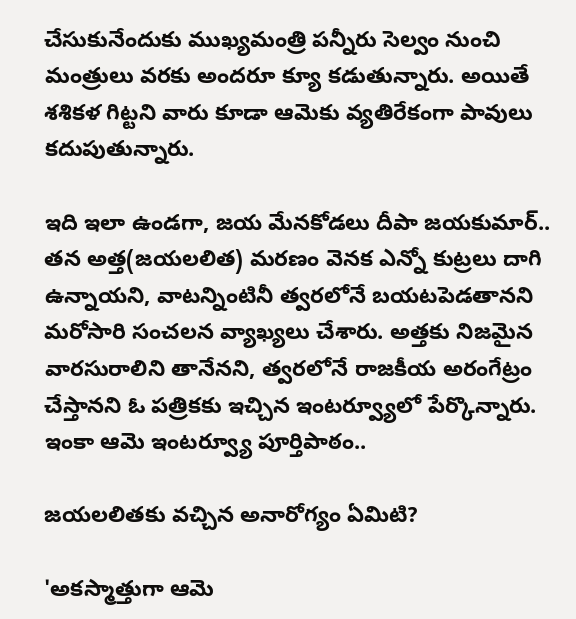చేసుకునేందుకు ముఖ్యమంత్రి పన్నీరు సెల్వం నుంచి మంత్రులు వరకు అందరూ క్యూ కడుతున్నారు. అయితే శశికళ గిట్టని వారు కూడా ఆమెకు వ్యతిరేకంగా పావులు కదుపుతున్నారు.

ఇది ఇలా ఉండగా, జయ మేనకోడలు దీపా జయకుమార్.. తన అత్త(జయలలిత) మరణం వెనక ఎన్నో కుట్రలు దాగి ఉన్నాయని, వాటన్నింటినీ త్వరలోనే బయటపెడతానని మరోసారి సంచలన వ్యాఖ్యలు చేశారు. అత్తకు నిజమైన వారసురాలిని తానేనని, త్వరలోనే రాజకీయ అరంగేట్రం చేస్తానని ఓ పత్రికకు ఇచ్చిన ఇంటర్వ్యూలో పేర్కొన్నారు. ఇంకా ఆమె ఇంటర్వ్యూ పూర్తిపాఠం..

జయలలితకు వచ్చిన అనారోగ్యం ఏమిటి?

'అకస్మాత్తుగా ఆమె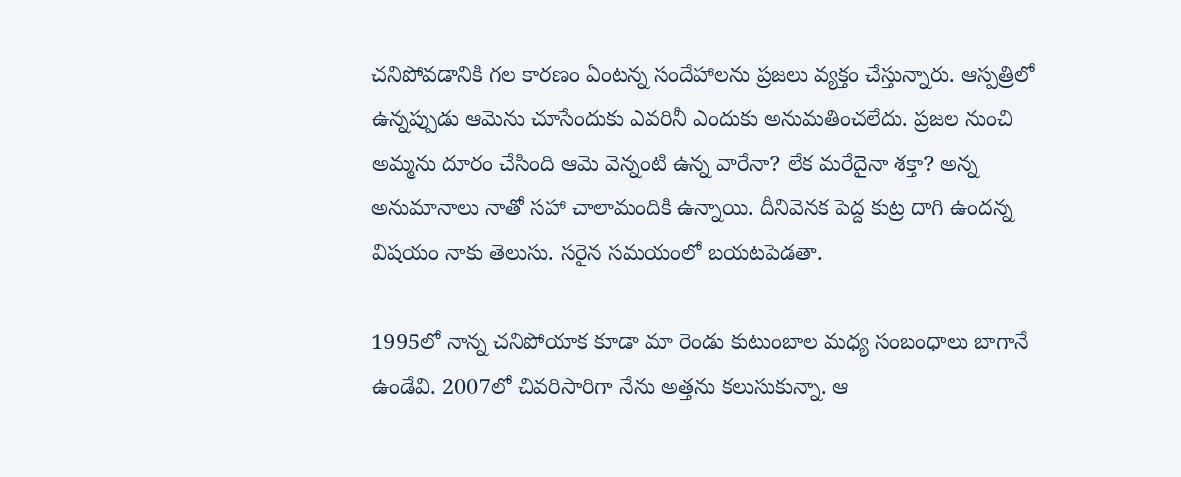చనిపోవడానికి గల కారణం ఏంటన్న సందేహాలను ప్రజలు వ్యక్తం చేస్తున్నారు. ఆస్పత్రిలో ఉన్నప్పుడు ఆమెను చూసేందుకు ఎవరినీ ఎందుకు అనుమతించలేదు. ప్రజల నుంచి అమ్మను దూరం చేసింది ఆమె వెన్నంటి ఉన్న వారేనా? లేక మరేదైనా శక్తా? అన్న అనుమానాలు నాతో సహా చాలామందికి ఉన్నాయి. దీనివెనక పెద్ద కుట్ర దాగి ఉందన్న విషయం నాకు తెలుసు. సరైన సమయంలో బయటపెడతా.

1995లో నాన్న చనిపోయాక కూడా మా రెండు కుటుంబాల మధ్య సంబంధాలు బాగానే ఉండేవి. 2007లో చివరిసారిగా నేను అత్తను కలుసుకున్నా. ఆ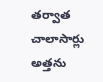తర్వాత చాలాసార్లు అత్తను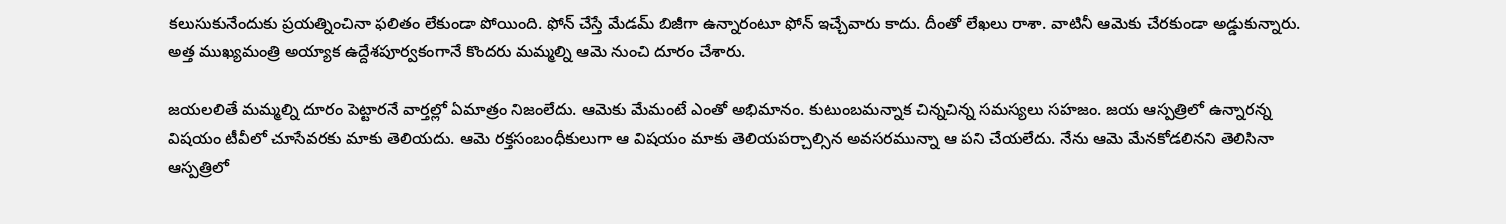కలుసుకునేందుకు ప్రయత్నించినా ఫలితం లేకుండా పోయింది. ఫోన్ చేస్తే మేడమ్ బిజీగా ఉన్నారంటూ ఫోన్ ఇచ్చేవారు కాదు. దీంతో లేఖలు రాశా. వాటినీ ఆమెకు చేరకుండా అడ్డుకున్నారు. అత్త ముఖ్యమంత్రి అయ్యాక ఉద్దేశపూర్వకంగానే కొందరు మమ్మల్ని ఆమె నుంచి దూరం చేశారు.

జయలలితే మమ్మల్ని దూరం పెట్టారనే వార్తల్లో ఏమాత్రం నిజంలేదు. ఆమెకు మేమంటే ఎంతో అభిమానం. కుటుంబమన్నాక చిన్నచిన్న సమస్యలు సహజం. జయ ఆస్పత్రిలో ఉన్నారన్న విషయం టీవీలో చూసేవరకు మాకు తెలియదు. ఆమె రక్తసంబంధీకులుగా ఆ విషయం మాకు తెలియపర్చాల్సిన అవసరమున్నా ఆ పని చేయలేదు. నేను ఆమె మేనకోడలినని తెలిసినా ఆస్పత్రిలో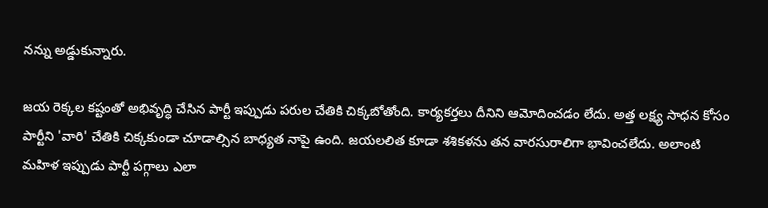నన్ను అడ్డుకున్నారు.

జయ రెక్కల కష్టంతో అభివృద్ధి చేసిన పార్టీ ఇప్పుడు పరుల చేతికి చిక్కబోతోంది. కార్యకర్తలు దీనిని ఆమోదించడం లేదు. అత్త లక్ష్య సాధన కోసం పార్టీని 'వారి' చేతికి చిక్కకుండా చూడాల్సిన బాధ్యత నాపై ఉంది. జయలలిత కూడా శశికళను తన వారసురాలిగా భావించలేదు. అలాంటి మహిళ ఇప్పుడు పార్టీ పగ్గాలు ఎలా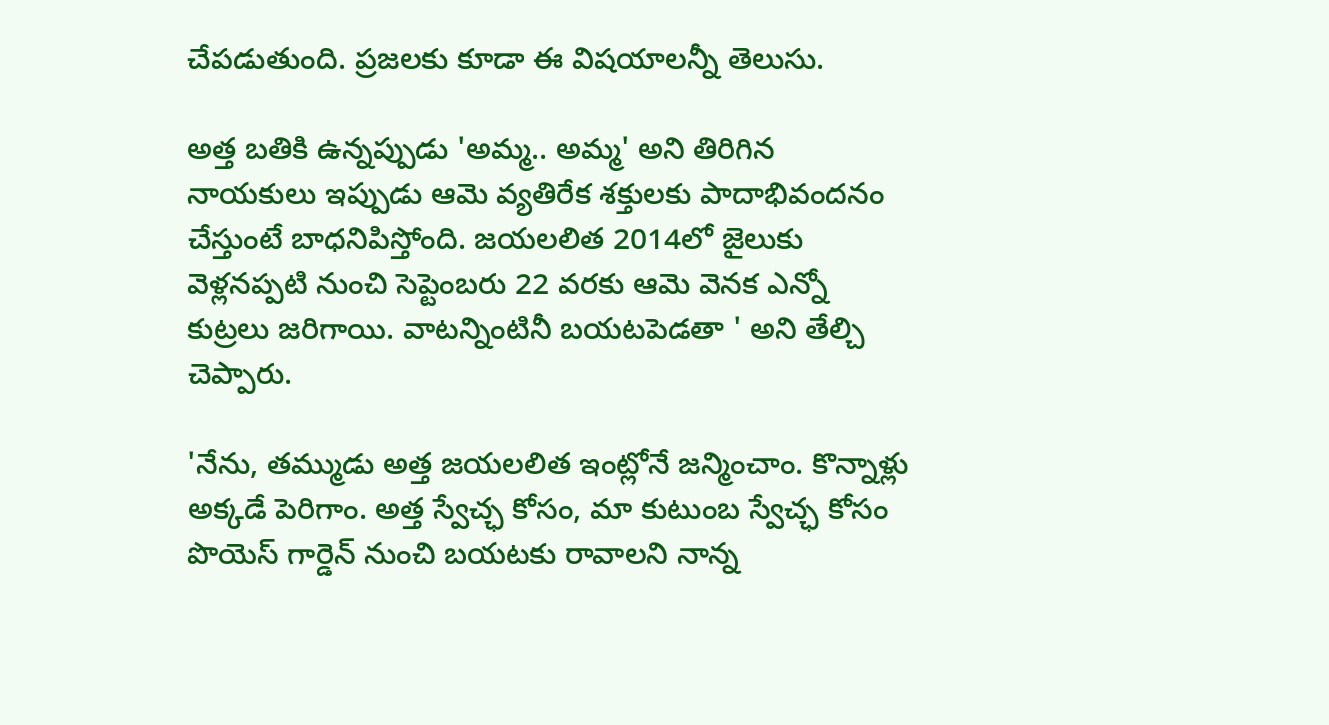చేపడుతుంది. ప్రజలకు కూడా ఈ విషయాలన్నీ తెలుసు.

అత్త బతికి ఉన్నప్పుడు 'అమ్మ.. అమ్మ' అని తిరిగిన నాయకులు ఇప్పుడు ఆమె వ్యతిరేక శక్తులకు పాదాభివందనం చేస్తుంటే బాధనిపిస్తోంది. జయలలిత 2014లో జైలుకు వెళ్లనప్పటి నుంచి సెప్టెంబరు 22 వరకు ఆమె వెనక ఎన్నో కుట్రలు జరిగాయి. వాటన్నింటినీ బయటపెడతా ' అని తేల్చి చెప్పారు.

'నేను, తమ్ముడు అత్త జయలలిత ఇంట్లోనే జన్మించాం. కొన్నాళ్లు అక్కడే పెరిగాం. అత్త స్వేచ్ఛ కోసం, మా కుటుంబ స్వేచ్ఛ కోసం పొయెస్‌ గార్డెన్‌ నుంచి బయటకు రావాలని నాన్న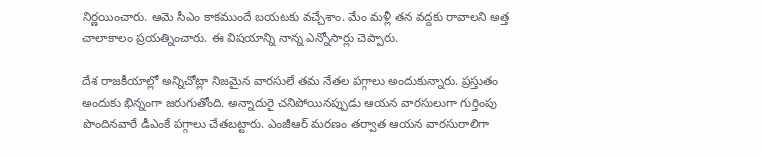నిర్ణయించారు. ఆమె సీఎం కాకముందే బయటకు వచ్చేశాం. మేం మళ్లీ తన వద్దకు రావాలని అత్త చాలాకాలం ప్రయత్నించారు. ఈ విషయాన్ని నాన్న ఎన్నోసార్లు చెప్పారు.

దేశ రాజకీయాల్లో అన్నిచోట్లా నిజమైన వారసులే తమ నేతల పగ్గాలు అందుకున్నారు. ప్రస్తుతం అందుకు భిన్నంగా జరుగుతోంది. అన్నాదురై చనిపోయినప్పుడు ఆయన వారసులుగా గుర్తింపు పొందినవారే డీఎంకే పగ్గాలు చేతబట్టారు. ఎంజీఆర్‌ మరణం తర్వాత ఆయన వారసురాలిగా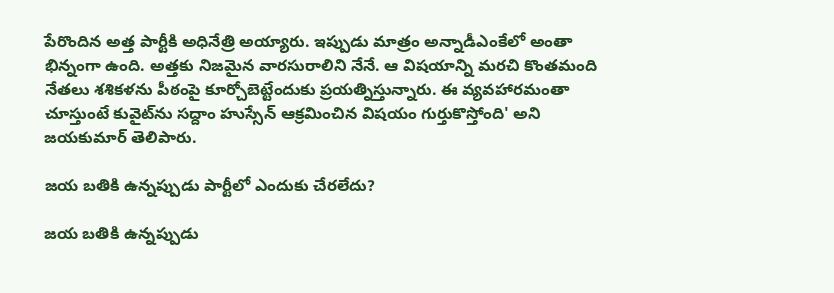పేరొందిన అత్త పార్టీకి అధినేత్రి అయ్యారు. ఇప్పుడు మాత్రం అన్నాడీఎంకేలో అంతా భిన్నంగా ఉంది. అత్తకు నిజమైన వారసురాలిని నేనే. ఆ విషయాన్ని మరచి కొంతమంది నేతలు శశికళను పీఠంపై కూర్చోబెట్టేందుకు ప్రయత్నిస్తున్నారు. ఈ వ్యవహారమంతా చూస్తుంటే కువైట్‌ను సద్దాం హుస్సేన్ ఆక్రమించిన విషయం గుర్తుకొస్తోంది' అని జయకుమార్ తెలిపారు.

జయ బతికి ఉన్నప్పుడు పార్టీలో ఎందుకు చేరలేదు?

జయ బతికి ఉన్నప్పుడు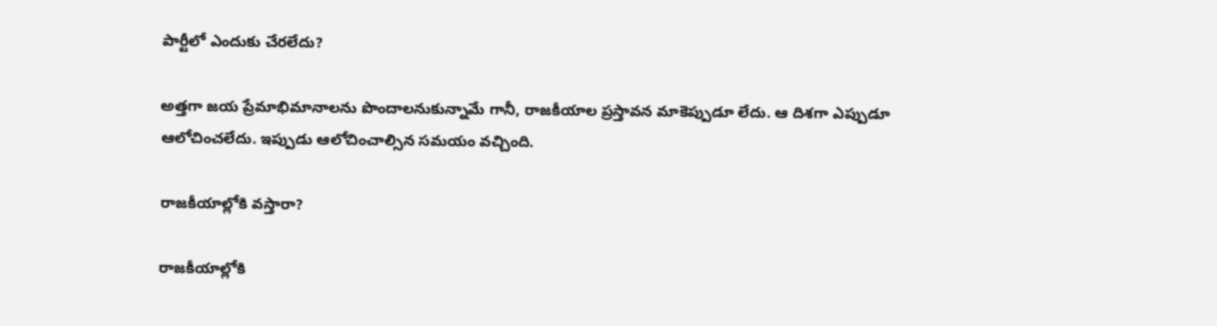పార్టీలో ఎందుకు చేరలేదు?

అత్తగా జయ ప్రేమాభిమానాలను పొందాలనుకున్నామే గానీ, రాజకీయాల ప్రస్తావన మాకెప్పుడూ లేదు. ఆ దిశగా ఎప్పుడూ ఆలోచించలేదు. ఇప్పుడు ఆలోచించాల్సిన సమయం వచ్చింది.

రాజకీయాల్లోకి వస్తారా?

రాజకీయాల్లోకి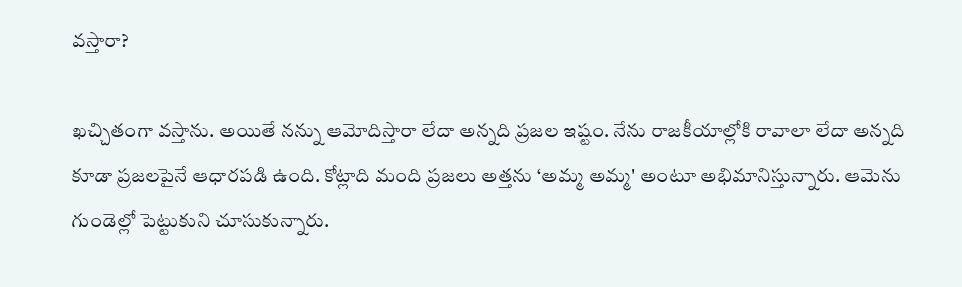వస్తారా?

ఖచ్చితంగా వస్తాను. అయితే నన్ను ఆమోదిస్తారా లేదా అన్నది ప్రజల ఇష్టం. నేను రాజకీయాల్లోకి రావాలా లేదా అన్నది కూడా ప్రజలపైనే ఆధారపడి ఉంది. కోట్లాది మంది ప్రజలు అత్తను ‘అమ్మ అమ్మ' అంటూ అభిమానిస్తున్నారు. ఆమెను గుండెల్లో పెట్టుకుని చూసుకున్నారు.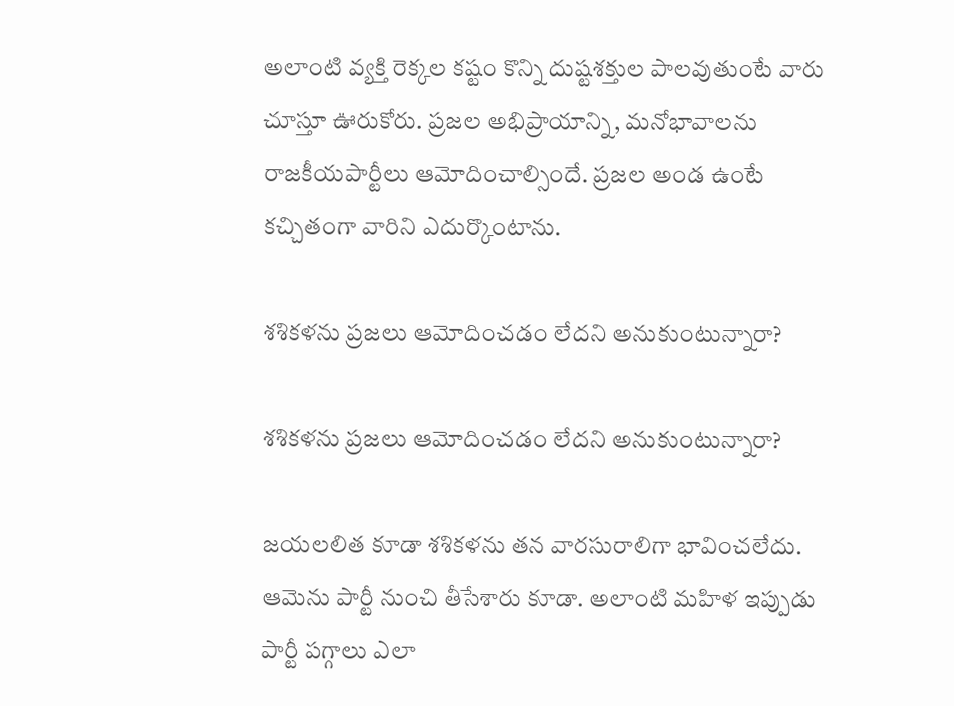అలాంటి వ్యక్తి రెక్కల కష్టం కొన్ని దుష్టశక్తుల పాలవుతుంటే వారు చూస్తూ ఊరుకోరు. ప్రజల అభిప్రాయాన్ని, మనోభావాలను రాజకీయపార్టీలు ఆమోదించాల్సిందే. ప్రజల అండ ఉంటే కచ్చితంగా వారిని ఎదుర్కొంటాను.

శశికళను ప్రజలు ఆమోదించడం లేదని అనుకుంటున్నారా?

శశికళను ప్రజలు ఆమోదించడం లేదని అనుకుంటున్నారా?

జయలలిత కూడా శశికళను తన వారసురాలిగా భావించలేదు. ఆమెను పార్టీ నుంచి తీసేశారు కూడా. అలాంటి మహిళ ఇప్పుడు పార్టీ పగ్గాలు ఎలా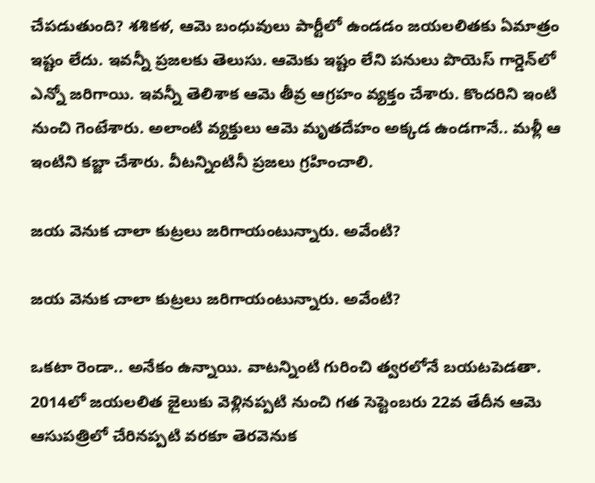చేపడుతుంది? శశికళ, ఆమె బంధువులు పార్టీలో ఉండడం జయలలితకు ఏమాత్రం ఇష్టం లేదు. ఇవన్నీ ప్రజలకు తెలుసు. ఆమెకు ఇష్టం లేని పనులు పొయెస్‌ గార్డెన్‌లో ఎన్నో జరిగాయి. ఇవన్నీ తెలిశాక ఆమె తీవ్ర ఆగ్రహం వ్యక్తం చేశారు. కొందరిని ఇంటి నుంచి గెంటేశారు. అలాంటి వ్యక్తులు ఆమె మృతదేహం అక్కడ ఉండగానే.. మళ్లీ ఆ ఇంటిని కబ్జా చేశారు. వీటన్నింటినీ ప్రజలు గ్రహించాలి.

జయ వెనుక చాలా కుట్రలు జరిగాయంటున్నారు. అవేంటి?

జయ వెనుక చాలా కుట్రలు జరిగాయంటున్నారు. అవేంటి?

ఒకటా రెండా.. అనేకం ఉన్నాయి. వాటన్నింటి గురించి త్వరలోనే బయటపెడతా. 2014లో జయలలిత జైలుకు వెళ్లినప్పటి నుంచి గత సెప్టెంబరు 22వ తేదీన ఆమె ఆసుపత్రిలో చేరినప్పటి వరకూ తెరవెనుక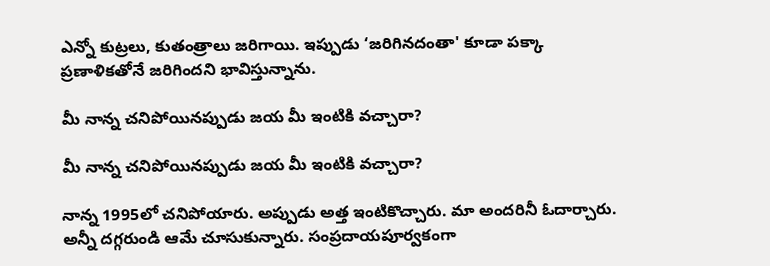ఎన్నో కుట్రలు, కుతంత్రాలు జరిగాయి. ఇప్పుడు ‘జరిగినదంతా' కూడా పక్కా ప్రణాళికతోనే జరిగిందని భావిస్తున్నాను.

మీ నాన్న చనిపోయినప్పుడు జయ మీ ఇంటికి వచ్చారా?

మీ నాన్న చనిపోయినప్పుడు జయ మీ ఇంటికి వచ్చారా?

నాన్న 1995లో చనిపోయారు. అప్పుడు అత్త ఇంటికొచ్చారు. మా అందరినీ ఓదార్చారు. అన్నీ దగ్గరుండి ఆమే చూసుకున్నారు. సంప్రదాయపూర్వకంగా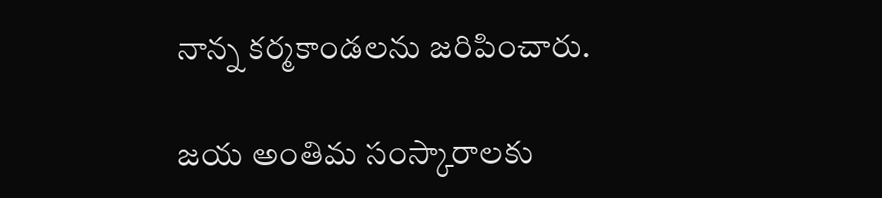నాన్న కర్మకాండలను జరిపించారు.

జయ అంతిమ సంస్కారాలకు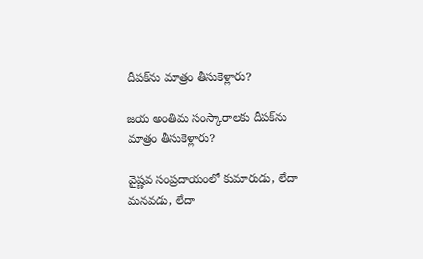దీపక్‌ను మాత్రం తీసుకెళ్లారు?

జయ అంతిమ సంస్కారాలకు దీపక్‌ను మాత్రం తీసుకెళ్లారు?

వైష్ణవ సంప్రదాయంలో కుమారుడు, లేదా మనవడు, లేదా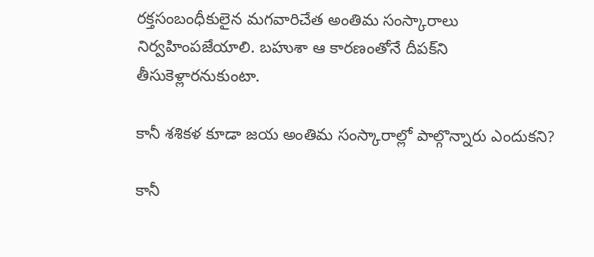రక్తసంబంధీకులైన మగవారిచేత అంతిమ సంస్కారాలు నిర్వహింపజేయాలి. బహుశా ఆ కారణంతోనే దీపక్‌ని తీసుకెళ్లారనుకుంటా.

కానీ శశికళ కూడా జయ అంతిమ సంస్కారాల్లో పాల్గొన్నారు ఎందుకని?

కానీ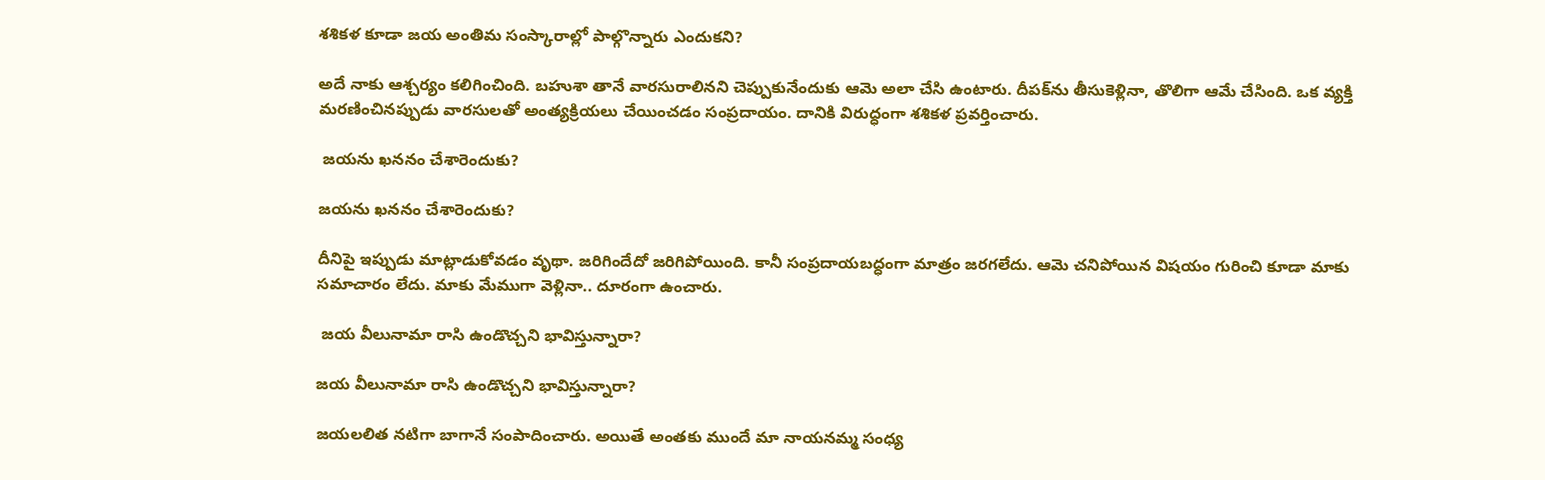శశికళ కూడా జయ అంతిమ సంస్కారాల్లో పాల్గొన్నారు ఎందుకని?

అదే నాకు ఆశ్చర్యం కలిగించింది. బహుశా తానే వారసురాలినని చెప్పుకునేందుకు ఆమె అలా చేసి ఉంటారు. దీపక్‌ను తీసుకెళ్లినా, తొలిగా ఆమే చేసింది. ఒక వ్యక్తి మరణించినప్పుడు వారసులతో అంత్యక్రియలు చేయించడం సంప్రదాయం. దానికి విరుద్ధంగా శశికళ ప్రవర్తించారు.

 జయను ఖననం చేశారెందుకు?

జయను ఖననం చేశారెందుకు?

దీనిపై ఇప్పుడు మాట్లాడుకోవడం వృథా. జరిగిందేదో జరిగిపోయింది. కానీ సంప్రదాయబద్ధంగా మాత్రం జరగలేదు. ఆమె చనిపోయిన విషయం గురించి కూడా మాకు సమాచారం లేదు. మాకు మేముగా వెళ్లినా.. దూరంగా ఉంచారు.

 జయ వీలునామా రాసి ఉండొచ్చని భావిస్తున్నారా?

జయ వీలునామా రాసి ఉండొచ్చని భావిస్తున్నారా?

జయలలిత నటిగా బాగానే సంపాదించారు. అయితే అంతకు ముందే మా నాయనమ్మ సంధ్య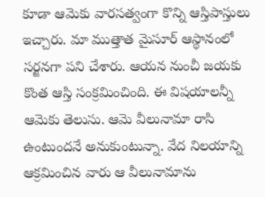కూడా ఆమెకు వారసత్వంగా కొన్ని ఆస్తిపాస్తులు ఇచ్చారు. మా ముత్తాత మైసూర్‌ ఆస్థానంలో సర్జనగా పని చేశారు. ఆయన నుంచీ జయకు కొంత ఆస్తి సంక్రమించింది. ఈ విషయాలన్నీ ఆమెకు తెలుసు. ఆమె వీలునామా రాసి ఉంటుందనే అనుకుంటున్నా. వేద నిలయాన్ని ఆక్రమించిన వారు ఆ వీలునామాను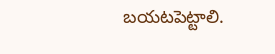బయటపెట్టాలి.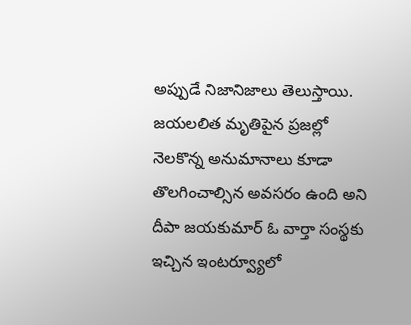అప్పుడే నిజానిజాలు తెలుస్తాయి. జయలలిత మృతిపైన ప్రజల్లో నెలకొన్న అనుమానాలు కూడా తొలగించాల్సిన అవసరం ఉంది అని దీపా జయకుమార్ ఓ వార్తా సంస్థకు ఇచ్చిన ఇంటర్వ్యూలో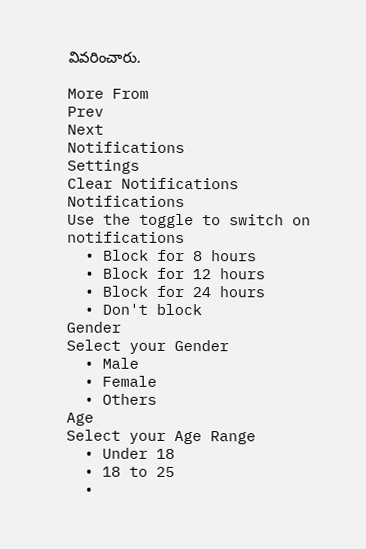వివరించారు.

More From
Prev
Next
Notifications
Settings
Clear Notifications
Notifications
Use the toggle to switch on notifications
  • Block for 8 hours
  • Block for 12 hours
  • Block for 24 hours
  • Don't block
Gender
Select your Gender
  • Male
  • Female
  • Others
Age
Select your Age Range
  • Under 18
  • 18 to 25
  •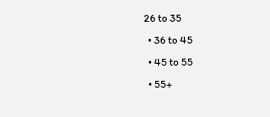26 to 35
  • 36 to 45
  • 45 to 55
  • 55+